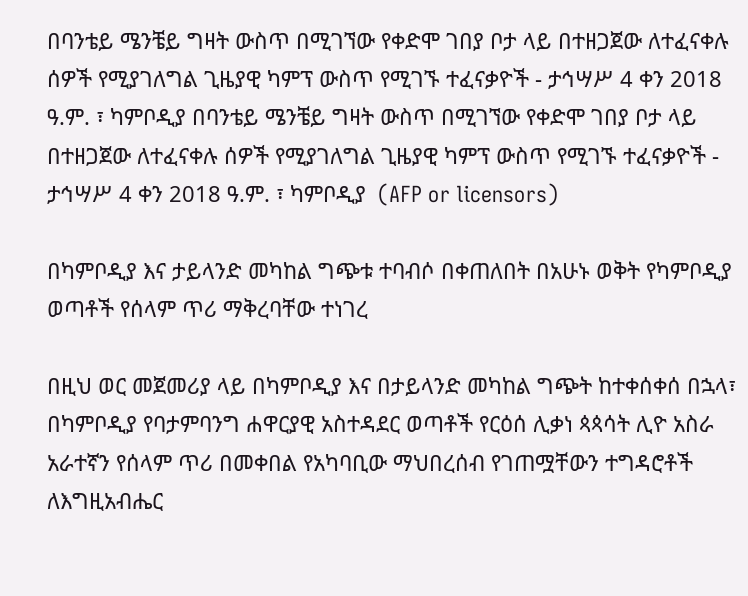በባንቴይ ሜንቼይ ግዛት ውስጥ በሚገኘው የቀድሞ ገበያ ቦታ ላይ በተዘጋጀው ለተፈናቀሉ ሰዎች የሚያገለግል ጊዜያዊ ካምፕ ውስጥ የሚገኙ ተፈናቃዮች - ታኅሣሥ 4 ቀን 2018 ዓ.ም. ፣ ካምቦዲያ በባንቴይ ሜንቼይ ግዛት ውስጥ በሚገኘው የቀድሞ ገበያ ቦታ ላይ በተዘጋጀው ለተፈናቀሉ ሰዎች የሚያገለግል ጊዜያዊ ካምፕ ውስጥ የሚገኙ ተፈናቃዮች - ታኅሣሥ 4 ቀን 2018 ዓ.ም. ፣ ካምቦዲያ  (AFP or licensors)

በካምቦዲያ እና ታይላንድ መካከል ግጭቱ ተባብሶ በቀጠለበት በአሁኑ ወቅት የካምቦዲያ ወጣቶች የሰላም ጥሪ ማቅረባቸው ተነገረ

በዚህ ወር መጀመሪያ ላይ በካምቦዲያ እና በታይላንድ መካከል ግጭት ከተቀሰቀሰ በኋላ፣ በካምቦዲያ የባታምባንግ ሐዋርያዊ አስተዳደር ወጣቶች የርዕሰ ሊቃነ ጳጳሳት ሊዮ አስራ አራተኛን የሰላም ጥሪ በመቀበል የአካባቢው ማህበረሰብ የገጠሟቸውን ተግዳሮቶች ለእግዚአብሔር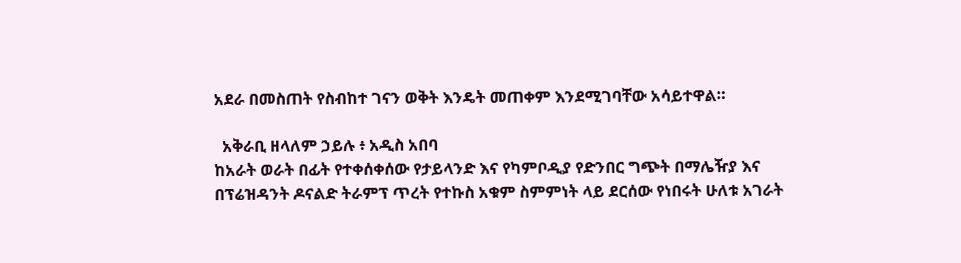አደራ በመስጠት የስብከተ ገናን ወቅት እንዴት መጠቀም እንደሚገባቸው አሳይተዋል።

  አቅራቢ ዘላለም ኃይሉ ፥ አዲስ አበባ
ከአራት ወራት በፊት የተቀሰቀሰው የታይላንድ እና የካምቦዲያ የድንበር ግጭት በማሌዥያ እና በፕሬዝዳንት ዶናልድ ትራምፕ ጥረት የተኩስ አቁም ስምምነት ላይ ደርሰው የነበሩት ሁለቱ አገራት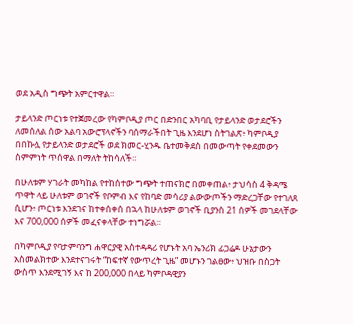ወደ አዲስ ግጭት አምርተዋል።

ታይላንድ ጦርነቱ የተጀመረው የካምቦዲያ ጦር በድንበር አካባቢ የታይላንድ ወታደሮችን ለመሰለል ሰው አልባ አውሮፕላኖችን ባሰማራችበት ጊዜ እንደሆነ ስትገልጽ፥ ካምቦዲያ በበኩሏ የታይላንድ ወታደሮች ወደ ክመር-ሂንዱ ቤተመቅደስ በመውጣት የቀደመውን ስምምነት ጥሰዋል በማለት ትከሳለች።

በሁለቱም ሃገራት መካከል የተከሰተው ግጭት ተጠናክሮ በመቀጠል፥ ታህሳስ 4 ቅዳሜ ጥዋት ላይ ሁለቱም ወገኖች የቦምብ እና የከባድ መሳሪያ ልውውጦችን ማድረጋቸው የተገለጸ ሲሆን፥ ጦርነቱ እንደገና ከተቀሰቀሰ በኋላ ከሁለቱም ወገኖች ቢያንስ 21 ሰዎች መገደላቸው እና 700,000 ሰዎች መፈናቀላቸው ተነግሯል።

በካምቦዲያ የባታምባንግ ሐዋርያዊ አስተዳዳሪ የሆኑት አባ ኤንሪክ ፊጋሬዶ ሁኔታውን አስመልክተው እንደተናገሩት “ከፍተኛ የውጥረት ጊዜ” መሆኑን ገልፀው፥ ህዝቡ በስጋት ውስጥ እንደሚገኝ እና ከ 200,000 በላይ ካምቦዳዊያን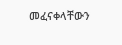መፈናቀላቸውን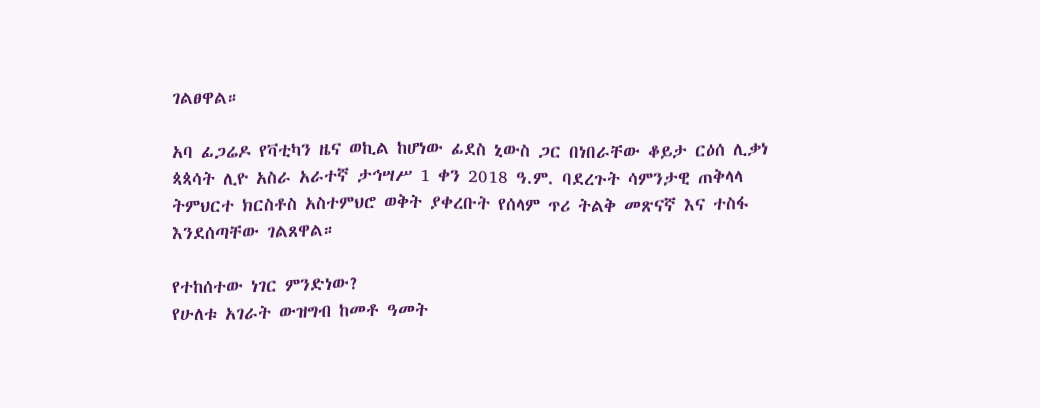ገልፀዋል።

አባ ፊጋሬዶ የቫቲካን ዜና ወኪል ከሆነው ፊደስ ኒውስ ጋር በነበራቸው ቆይታ ርዕሰ ሊቃነ ጳጳሳት ሊዮ አስራ አራተኛ ታኅሣሥ 1 ቀን 2018 ዓ.ም. ባደረጉት ሳምንታዊ ጠቅላላ ትምህርተ ክርስቶስ አስተምህሮ ወቅት ያቀረቡት የሰላም ጥሪ ትልቅ መጽናኛ እና ተስፋ እንደሰጣቸው ገልጸዋል።

የተከሰተው ነገር ምንድነው?
የሁለቱ አገራት ውዝግብ ከመቶ ዓመት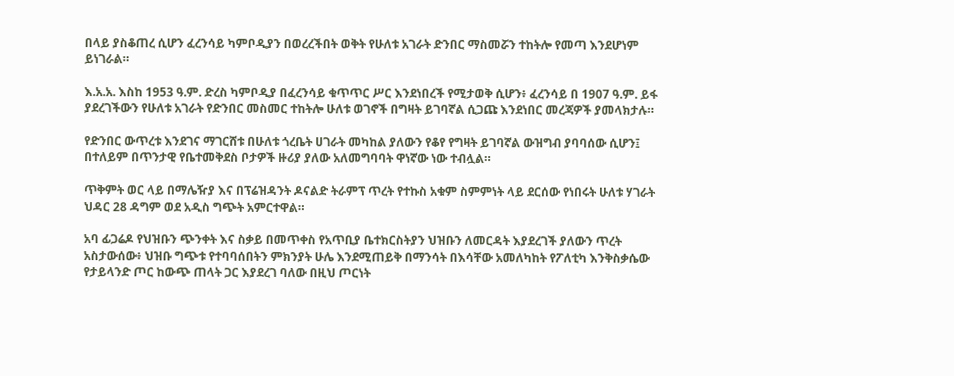በላይ ያስቆጠረ ሲሆን ፈረንሳይ ካምቦዲያን በወረረችበት ወቅት የሁለቱ አገራት ድንበር ማስመሯን ተከትሎ የመጣ እንደሆነም ይነገራል።

እ.አ.አ. እስከ 1953 ዓ.ም. ድረስ ካምቦዲያ በፈረንሳይ ቁጥጥር ሥር እንደነበረች የሚታወቅ ሲሆን፥ ፈረንሳይ በ 1907 ዓ.ም. ይፋ ያደረገችውን የሁለቱ አገራት የድንበር መስመር ተከትሎ ሁለቱ ወገኖች በግዛት ይገባኛል ሲጋጩ እንደነበር መረጃዎች ያመላክታሉ።

የድንበር ውጥረቱ እንደገና ማገርሸቱ በሁለቱ ጎረቤት ሀገራት መካከል ያለውን የቆየ የግዛት ይገባኛል ውዝግብ ያባባሰው ሲሆን፤ በተለይም በጥንታዊ የቤተመቅደስ ቦታዎች ዙሪያ ያለው አለመግባባት ዋነኛው ነው ተብሏል።

ጥቅምት ወር ላይ በማሌዥያ እና በፕሬዝዳንት ዶናልድ ትራምፕ ጥረት የተኩስ አቁም ስምምነት ላይ ደርሰው የነበሩት ሁለቱ ሃገራት ህዳር 28 ዳግም ወደ አዲስ ግጭት አምርተዋል።

አባ ፊጋሬዶ የህዝቡን ጭንቀት እና ስቃይ በመጥቀስ የአጥቢያ ቤተክርስትያን ህዝቡን ለመርዳት እያደረገች ያለውን ጥረት አስታውሰው፥ ህዝቡ ግጭቱ የተባባሰበትን ምክንያት ሁሌ እንደሚጠይቅ በማንሳት በእሳቸው አመለካከት የፖለቲካ እንቅስቃሴው የታይላንድ ጦር ከውጭ ጠላት ጋር እያደረገ ባለው በዚህ ጦርነት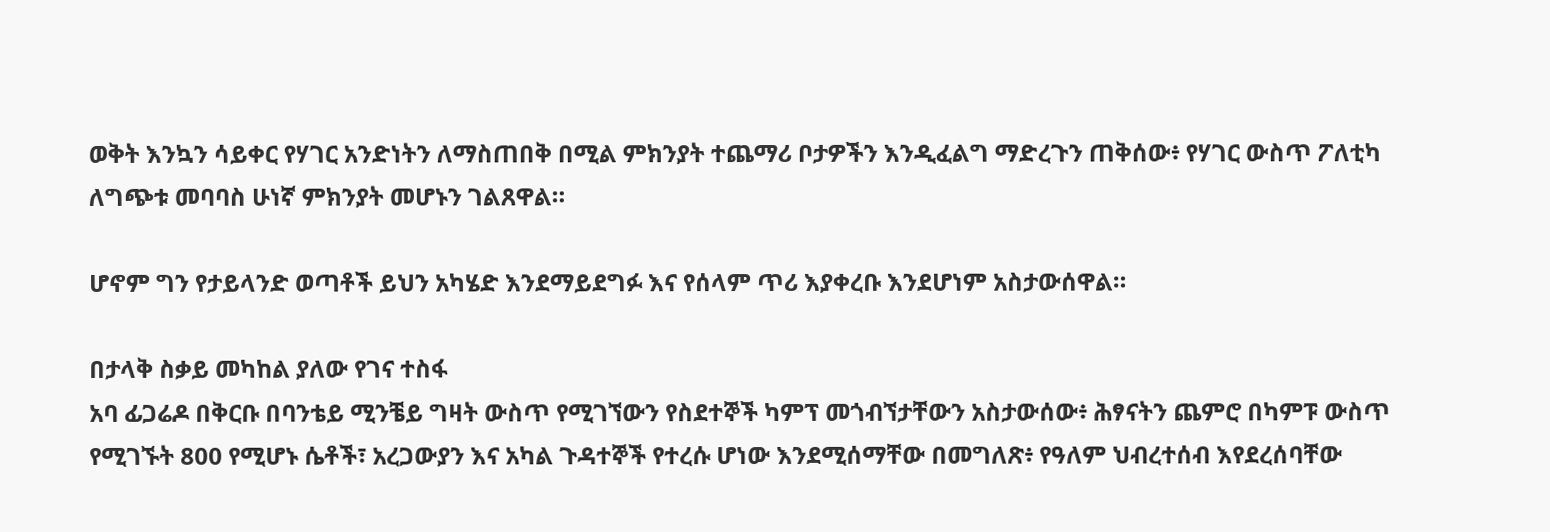ወቅት እንኳን ሳይቀር የሃገር አንድነትን ለማስጠበቅ በሚል ምክንያት ተጨማሪ ቦታዎችን እንዲፈልግ ማድረጉን ጠቅሰው፥ የሃገር ውስጥ ፖለቲካ ለግጭቱ መባባስ ሁነኛ ምክንያት መሆኑን ገልጸዋል።

ሆኖም ግን የታይላንድ ወጣቶች ይህን አካሄድ እንደማይደግፉ እና የሰላም ጥሪ እያቀረቡ እንደሆነም አስታውሰዋል።

በታላቅ ስቃይ መካከል ያለው የገና ተስፋ
አባ ፊጋሬዶ በቅርቡ በባንቴይ ሚንቼይ ግዛት ውስጥ የሚገኘውን የስደተኞች ካምፕ መጎብኘታቸውን አስታውሰው፥ ሕፃናትን ጨምሮ በካምፑ ውስጥ የሚገኙት 800 የሚሆኑ ሴቶች፣ አረጋውያን እና አካል ጉዳተኞች የተረሱ ሆነው እንደሚሰማቸው በመግለጽ፥ የዓለም ህብረተሰብ እየደረሰባቸው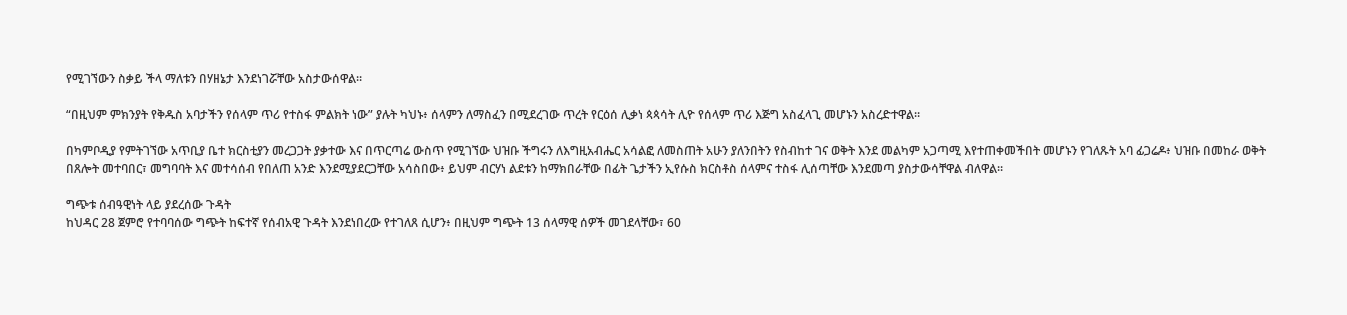የሚገኘውን ስቃይ ችላ ማለቱን በሃዘኔታ እንደነገሯቸው አስታውሰዋል።

“በዚህም ምክንያት የቅዱስ አባታችን የሰላም ጥሪ የተስፋ ምልክት ነው” ያሉት ካህኑ፥ ሰላምን ለማስፈን በሚደረገው ጥረት የርዕሰ ሊቃነ ጳጳሳት ሊዮ የሰላም ጥሪ እጅግ አስፈላጊ መሆኑን አስረድተዋል።

በካምቦዲያ የምትገኘው አጥቢያ ቤተ ክርስቲያን መረጋጋት ያቃተው እና በጥርጣሬ ውስጥ የሚገኘው ህዝቡ ችግሩን ለእግዚአብሔር አሳልፎ ለመስጠት አሁን ያለንበትን የስብከተ ገና ወቅት እንደ መልካም አጋጣሚ እየተጠቀመችበት መሆኑን የገለጹት አባ ፊጋሬዶ፥ ህዝቡ በመከራ ወቅት በጸሎት መተባበር፣ መግባባት እና መተሳሰብ የበለጠ አንድ እንደሚያደርጋቸው አሳስበው፥ ይህም ብርሃነ ልደቱን ከማክበራቸው በፊት ጌታችን ኢየሱስ ክርስቶስ ሰላምና ተስፋ ሊሰጣቸው እንደመጣ ያስታውሳቸዋል ብለዋል።

ግጭቱ ሰብዓዊነት ላይ ያደረሰው ጉዳት
ከህዳር 28 ጀምሮ የተባባሰው ግጭት ከፍተኛ የሰብአዊ ጉዳት እንደነበረው የተገለጸ ሲሆን፥ በዚህም ግጭት 13 ሰላማዊ ሰዎች መገደላቸው፣ 60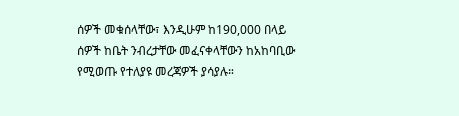ሰዎች መቁሰላቸው፣ እንዲሁም ከ190,000 በላይ ሰዎች ከቤት ንብረታቸው መፈናቀላቸውን ከአከባቢው የሚወጡ የተለያዩ መረጃዎች ያሳያሉ።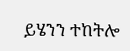ይሄንን ተከትሎ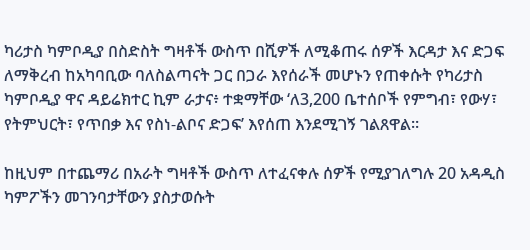ካሪታስ ካምቦዲያ በስድስት ግዛቶች ውስጥ በሺዎች ለሚቆጠሩ ሰዎች እርዳታ እና ድጋፍ ለማቅረብ ከአካባቢው ባለስልጣናት ጋር በጋራ እየሰራች መሆኑን የጠቀሱት የካሪታስ ካምቦዲያ ዋና ዳይሬክተር ኪም ራታና፥ ተቋማቸው ‘ለ3,200 ቤተሰቦች የምግብ፣ የውሃ፣ የትምህርት፣ የጥበቃ እና የስነ-ልቦና ድጋፍ’ እየሰጠ እንደሚገኝ ገልጸዋል።

ከዚህም በተጨማሪ በአራት ግዛቶች ውስጥ ለተፈናቀሉ ሰዎች የሚያገለግሉ 20 አዳዲስ ካምፖችን መገንባታቸውን ያስታወሱት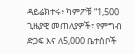ዳይሬክተሩ፥ ካምፖቹ “1,500 ጊዜያዊ መጠለያዎች፣ የምግብ ድጋፍ እና ለ5,000 ቤተሰቦች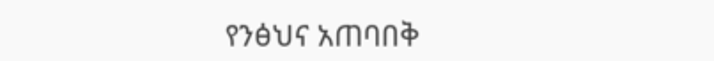የንፅህና አጠባበቅ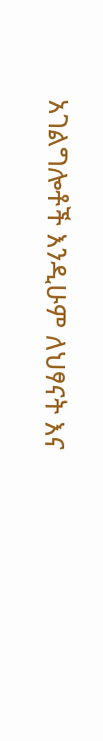አገልግሎቶች እንዲሁም ለህፃናት እና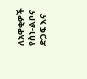ለአዋቂዎች የስነ-ልቦና ድጋፍ እና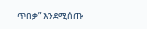ጥበቃ” እንደሚሰጡ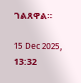ገልጸዋል።

15 Dec 2025, 13:32